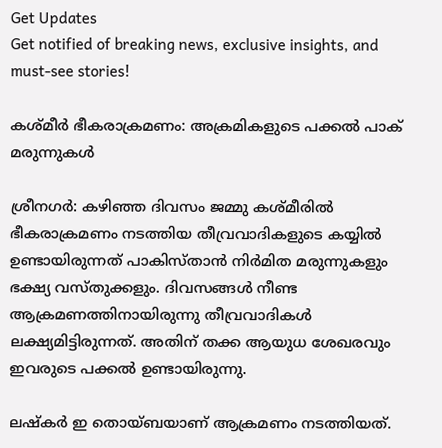Get Updates
Get notified of breaking news, exclusive insights, and must-see stories!

കശ്മീര്‍ ഭീകരാക്രമണം: അക്രമികളുടെ പക്കല്‍ പാക് മരുന്നുകള്‍

ശ്രീനഗര്‍: കഴിഞ്ഞ ദിവസം ജമ്മു കശ്മീരില്‍ ഭീകരാക്രമണം നടത്തിയ തീവ്രവാദികളുടെ കയ്യില്‍ ഉണ്ടായിരുന്നത് പാകിസ്താന്‍ നിര്‍മിത മരുന്നുകളും ഭക്ഷ്യ വസ്തുക്കളും. ദിവസങ്ങള്‍ നീണ്ട ആക്രമണത്തിനായിരുന്നു തീവ്രവാദികള്‍ ലക്ഷ്യമിട്ടിരുന്നത്. അതിന് തക്ക ആയുധ ശേഖരവും ഇവരുടെ പക്കല്‍ ഉണ്ടായിരുന്നു.

ലഷ്‌കര്‍ ഇ തൊയ്ബയാണ് ആക്രമണം നടത്തിയത്.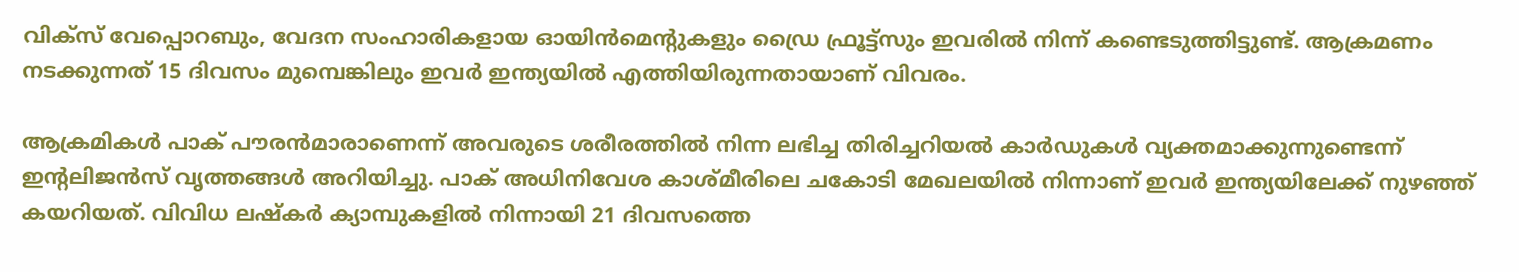വിക്‌സ് വേപ്പൊറബും, വേദന സംഹാരികളായ ഓയിന്‍മെന്റുകളും ഡ്രൈ ഫ്രൂട്ട്‌സും ഇവരില്‍ നിന്ന് കണ്ടെടുത്തിട്ടുണ്ട്. ആക്രമണം നടക്കുന്നത് 15 ദിവസം മുമ്പെങ്കിലും ഇവര്‍ ഇന്ത്യയില്‍ എത്തിയിരുന്നതായാണ് വിവരം.

ആക്രമികള്‍ പാക് പൗരന്‍മാരാണെന്ന് അവരുടെ ശരീരത്തില്‍ നിന്ന ലഭിച്ച തിരിച്ചറിയല്‍ കാര്‍ഡുകള്‍ വ്യക്തമാക്കുന്നുണ്ടെന്ന് ഇന്റലിജന്‍സ് വൃത്തങ്ങള്‍ അറിയിച്ചു. പാക് അധിനിവേശ കാശ്മീരിലെ ചകോടി മേഖലയില്‍ നിന്നാണ് ഇവര്‍ ഇന്ത്യയിലേക്ക് നുഴഞ്ഞ് കയറിയത്. വിവിധ ലഷ്‌കര്‍ ക്യാമ്പുകളില്‍ നിന്നായി 21 ദിവസത്തെ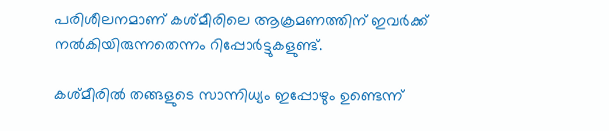പരിശീലനമാണ് കശ്മീരിലെ ആക്രമണത്തിന് ഇവര്‍ക്ക് നല്‍കിയിരുന്നതെന്നം റിപ്പോര്‍ട്ടുകളുണ്ട്.

കശ്മീരില്‍ തങ്ങളുടെ സാന്നിധ്യം ഇപ്പോഴും ഉണ്ടെന്ന്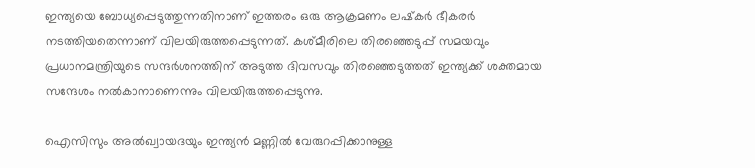ഇന്ത്യയെ ബോധ്യപ്പെടുത്തുന്നതിനാണ് ഇത്തരം ഒരു ആക്രമണം ലഷ്‌കര്‍ ഭീകരര്‍ നടത്തിയതെന്നാണ് വിലയിരുത്തപ്പെടുന്നത്. കശ്മീരിലെ തിരഞ്ഞെടുപ്പ് സമയവും പ്രധാനമന്ത്രിയുടെ സന്ദര്‍ശനത്തിന് അടുത്ത ദിവസവും തിരഞ്ഞെടുത്തത് ഇന്ത്യക്ക് ശക്തമായ സന്ദേശം നല്‍കാനാണെന്നും വിലയിരുത്തപ്പെടുന്നു.

ഐസിസും അല്‍ഖ്വായദയും ഇന്ത്യന്‍ മണ്ണില്‍ വേരുറപ്പിക്കാനുള്ള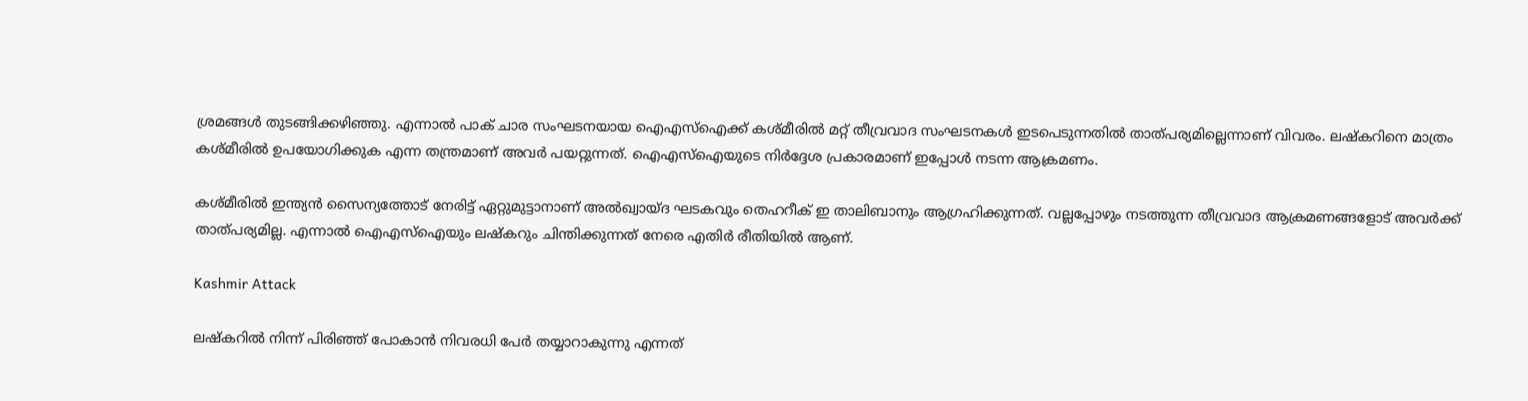ശ്രമങ്ങള്‍ തുടങ്ങിക്കഴിഞ്ഞു. എന്നാല്‍ പാക് ചാര സംഘടനയായ ഐഎസ്‌ഐക്ക് കശ്മീരില്‍ മറ്റ് തീവ്രവാദ സംഘടനകള്‍ ഇടപെടുന്നതില്‍ താത്പര്യമില്ലെന്നാണ് വിവരം. ലഷ്‌കറിനെ മാത്രം കശ്മീരില്‍ ഉപയോഗിക്കുക എന്ന തന്ത്രമാണ് അവര്‍ പയറ്റുന്നത്. ഐഎസ്‌ഐയുടെ നിര്‍ദ്ദേശ പ്രകാരമാണ് ഇപ്പോള്‍ നടന്ന ആക്രമണം.

കശ്മീരില്‍ ഇന്ത്യന്‍ സൈന്യത്തോട് നേരിട്ട് ഏറ്റുമുട്ടാനാണ് അല്‍ഖ്വായ്ദ ഘടകവും തെഹറീക് ഇ താലിബാനും ആഗ്രഹിക്കുന്നത്. വല്ലപ്പോഴും നടത്തുന്ന തീവ്രവാദ ആക്രമണങ്ങളോട് അവര്‍ക്ക് താത്പര്യമില്ല. എന്നാല്‍ ഐഎസ്‌ഐയും ലഷ്‌കറും ചിന്തിക്കുന്നത് നേരെ എതിര്‍ രീതിയില്‍ ആണ്.

Kashmir Attack

ലഷ്‌കറില്‍ നിന്ന് പിരിഞ്ഞ് പോകാന്‍ നിവരധി പേര്‍ തയ്യാറാകുന്നു എന്നത്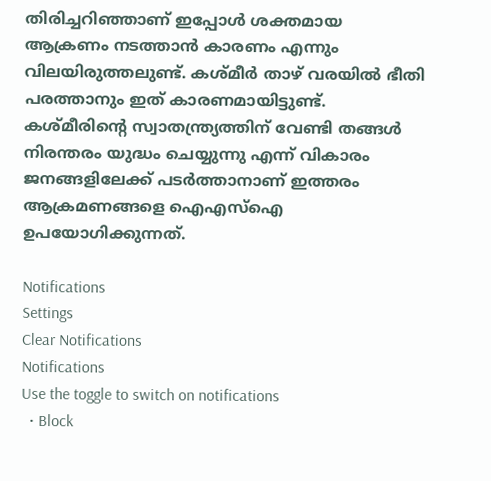തിരിച്ചറിഞ്ഞാണ് ഇപ്പോള്‍ ശക്തമായ ആക്രണം നടത്താന്‍ കാരണം എന്നും വിലയിരുത്തലുണ്ട്. കശ്മീര്‍ താഴ് വരയില്‍ ഭീതി പരത്താനും ഇത് കാരണമായിട്ടുണ്ട്. കശ്മീരിന്റെ സ്വാതന്ത്ര്യത്തിന് വേണ്ടി തങ്ങള്‍ നിരന്തരം യുദ്ധം ചെയ്യുന്നു എന്ന് വികാരം ജനങ്ങളിലേക്ക് പടര്‍ത്താനാണ് ഇത്തരം ആക്രമണങ്ങളെ ഐഎസ്‌ഐ ഉപയോഗിക്കുന്നത്.

Notifications
Settings
Clear Notifications
Notifications
Use the toggle to switch on notifications
  • Block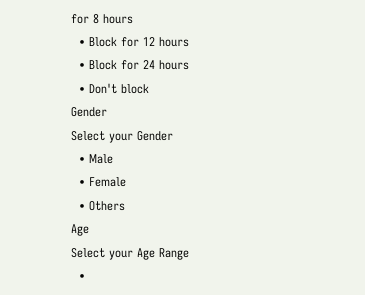for 8 hours
  • Block for 12 hours
  • Block for 24 hours
  • Don't block
Gender
Select your Gender
  • Male
  • Female
  • Others
Age
Select your Age Range
  •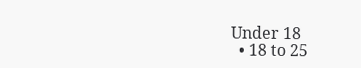Under 18
  • 18 to 25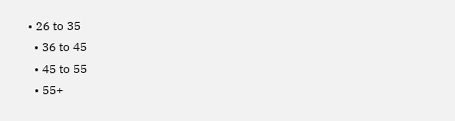• 26 to 35
  • 36 to 45
  • 45 to 55
  • 55+